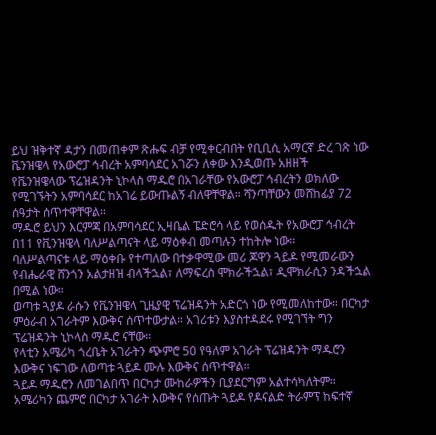ይህ ዝቅተኛ ዳታን በመጠቀም ጽሑፍ ብቻ የሚቀርብበት የቢቢሲ አማርኛ ድረ ገጽ ነው
ቬንዝዌላ የአውሮፓ ኅብረት አምባሳደር አገሯን ለቀው እንዲወጡ አዘዘች
የቬንዝዌላው ፕሬዝዳንት ኒኮላስ ማዱሮ በአገራቸው የአውሮፓ ኅብረትን ወክለው የሚገኙትን አምባሳደር ከአገሬ ይውጡልኝ ብለዋቸዋል። ሻንጣቸውን መሸከፊያ 72 ሰዓታት ሰጥተዋቸዋል።
ማዱሮ ይህን እርምጃ በአምባሳደር ኢዛቤል ፔድሮሳ ላይ የወሰዱት የአውሮፓ ኅብረት በ11 የቪንዝዌላ ባለሥልጣናት ላይ ማዕቀብ መጣሉን ተከትሎ ነው።
ባለሥልጣናቱ ላይ ማዕቀቡ የተጣለው በተቃዋሚው መሪ ጆዋን ጓይዶ የሚመራውን የብሔራዊ ሸንጎን አልታዘዝ ብላችኋል፣ ለማፍረስ ሞክራችኋል፣ ዲሞክራሲን ንዳችኋል በሚል ነው።
ወጣቱ ጓያዶ ራሱን የቬንዝዌላ ጊዜያዊ ፕሬዝዳንት አድርጎ ነው የሚመለከተው። በርካታ ምዕራብ አገራትም እውቅና ሰጥተውታል። አገሪቱን እያስተዳደሩ የሚገኘት ግን ፕሬዝዳንት ኒኮላስ ማዱሮ ናቸው።
የላቲን አሜሪካ ጎረቤት አገራትን ጭምሮ 50 የዓለም አገራት ፕሬዝዳንት ማዱሮን እውቅና ነፍገው ለወጣቱ ጓይዶ ሙሉ እውቅና ሰጥተዋል።
ጓይዶ ማዱሮን ለመገልበጥ በርካታ ሙከራዎችን ቢያደርግም አልተሳካለትም።
አሜሪካን ጨምሮ በርካታ አገራት እውቅና የሰጡት ጓይዶ የዶናልድ ትራምፕ ከፍተኛ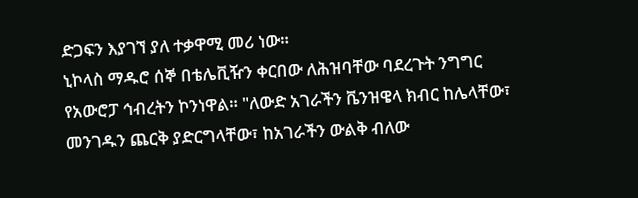ድጋፍን እያገኘ ያለ ተቃዋሚ መሪ ነው።
ኒኮላስ ማዱሮ ሰኞ በቴሌቪዥን ቀርበው ለሕዝባቸው ባደረጉት ንግግር የአውሮፓ ኅብረትን ኮንነዋል። "ለውድ አገራችን ቬንዝዌላ ክብር ከሌላቸው፣ መንገዱን ጨርቅ ያድርግላቸው፣ ከአገራችን ውልቅ ብለው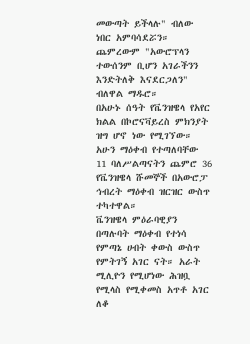መውጣት ይችላሉ" ብለው ነበር አምባሳደሯን።
ጨምረውም "አውሮፕላን ተውሰንም ቢሆን አገራችንን እንድትለቅ እናደርጋለን" ብለዋል ማዱሮ።
በአሁኑ ሰዓት የቬንዝዌላ የአየር ክልል በኮሮናቫይረስ ምክንያት ዝግ ሆኖ ነው የሚገኘው።
አሁን ማዕቀብ የተጣለባቸው 11 ባለሥልጣናትን ጨምሮ 36 የቬንዝዌላ ሹመኞች በአውሮፓ ኅብረት ማዕቀብ ዝርዝር ውስጥ ተካተዋል።
ቬንዝዌላ ምዕራባዊያን በጣሉባት ማዕቀብ የተነሳ የምጣኔ ሀብት ቀውስ ውስጥ የምትገኝ አገር ናት። አራት ሚሊዮን የሚሆነው ሕዝቧ የሚላስ የሚቀመስ አጥቶ አገር ለቆ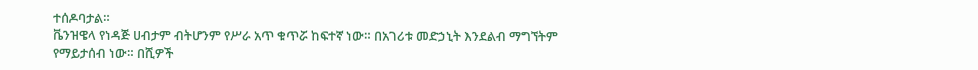ተሰዶባታል።
ቬንዝዌላ የነዳጅ ሀብታም ብትሆንም የሥራ አጥ ቁጥሯ ከፍተኛ ነው። በአገሪቱ መድኃኒት እንደልብ ማግኘትም የማይታሰብ ነው። በሺዎች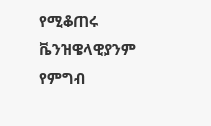የሚቆጠሩ ቬንዝዌላዊያንም የምግብ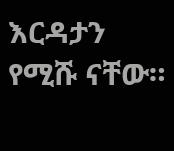እርዳታን የሚሹ ናቸው።